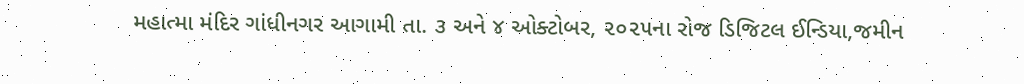મહાત્મા મંદિર ગાંધીનગર આગામી તા. ૩ અને ૪ ઓક્ટોબર, ૨૦૨૫ના રોજ ડિજિટલ ઈન્ડિયા,જમીન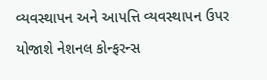વ્યવસ્થાપન અને આપત્તિ વ્યવસ્થાપન ઉપર યોજાશે નેશનલ કોન્ફરન્સ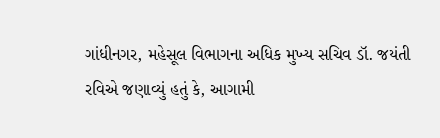ગાંધીનગર, મહેસૂલ વિભાગના અધિક મુખ્ય સચિવ ડૉ. જયંતી રવિએ જણાવ્યું હતું કે, આગામી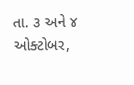તા. ૩ અને ૪ ઓક્ટોબર,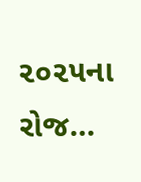૨૦૨૫ના રોજ…